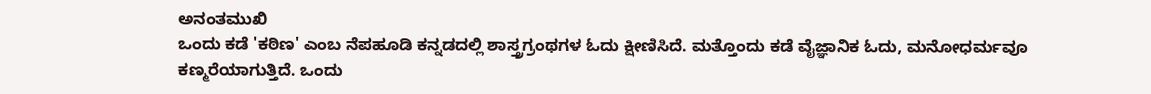ಅನಂತಮುಖಿ
ಒಂದು ಕಡೆ 'ಕಠಿಣ' ಎಂಬ ನೆಪಹೂಡಿ ಕನ್ನಡದಲ್ಲಿ ಶಾಸ್ತ್ರಗ್ರಂಥಗಳ ಓದು ಕ್ಷೀಣಿಸಿದೆ. ಮತ್ತೊಂದು ಕಡೆ ವೈಜ್ಞಾನಿಕ ಓದು, ಮನೋಧರ್ಮವೂ ಕಣ್ಮರೆಯಾಗುತ್ತಿದೆ. ಒಂದು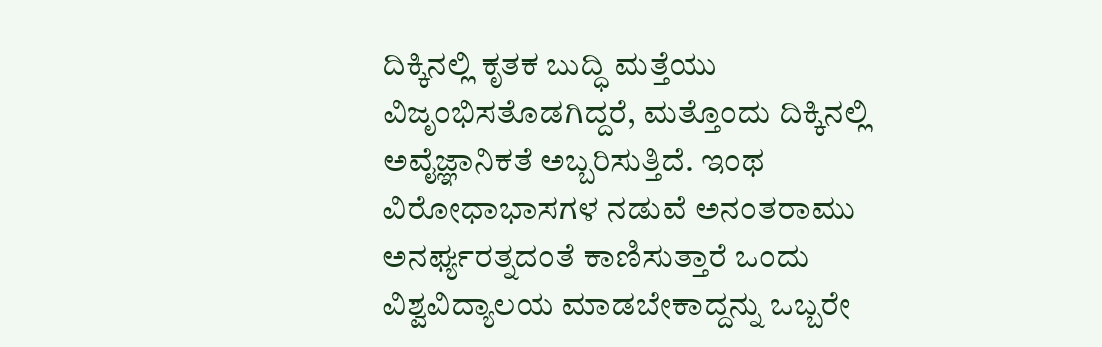ದಿಕ್ಕಿನಲ್ಲಿ ಕೃತಕ ಬುದ್ಧಿ ಮತ್ತೆಯು ವಿಜೃಂಭಿಸತೊಡಗಿದ್ದರೆ, ಮತ್ತೊಂದು ದಿಕ್ಕಿನಲ್ಲಿ ಅವೈಜ್ಞಾನಿಕತೆ ಅಬ್ಬರಿಸುತ್ತಿದೆ. ಇಂಥ ವಿರೋಧಾಭಾಸಗಳ ನಡುವೆ ಅನಂತರಾಮು ಅನರ್ಘ್ಯರತ್ನದಂತೆ ಕಾಣಿಸುತ್ತಾರೆ ಒಂದು ವಿಶ್ವವಿದ್ಯಾಲಯ ಮಾಡಬೇಕಾದ್ದನ್ನು ಒಬ್ಬರೇ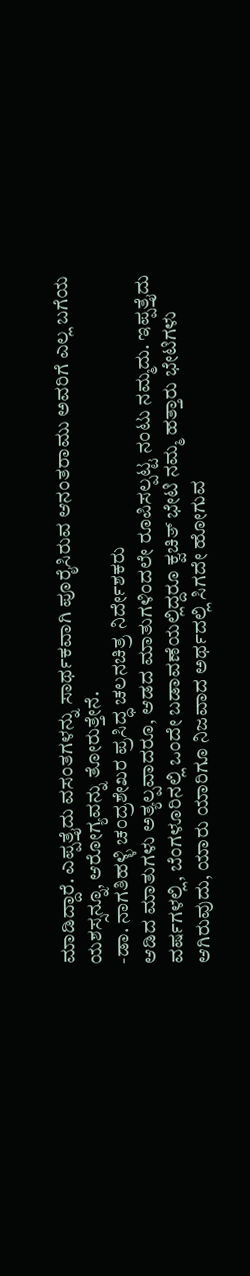ಮಾಡಿದ್ದಾರೆ. ಎಪ್ಪತ್ತೈದು ವಸಂತಗಳನ್ನು ಸಾರ್ಥಕವಾಗಿ ಪೂರೈಸಿರುವ ಆನಂತರಾಮು ಅವರಿಗೆ ಎಲ್ಲ ಬಗೆಯ ಯಶಸ್ಸನ್ನೂ, ಆರೋಗ್ಯವನ್ನು ತೋರುತ್ತೇನೆ.
-ಡಾ. ನಾಗತಿಹಳ್ಳಿ ಚಂದ್ರಶೇಖರ ಪ್ರಸಿದ್ಧ ಚಲನಚಿತ್ರ ನಿರ್ದೇಶಕರು
ಆಡಿದ ಮಾತುಗಳು ಅತ್ಯಲ್ಪವಾದರೂ, ಆಡದ ಮಾತುಗಳಿಂದಲೇ ರೂಪಿಸಲ್ಪಟ್ಟ ನಂಟು ನಮ್ಮದು. ಇಪ್ಪತ್ತೈದು ವರ್ಷಗಳಲ್ಲಿ, ಬೆಂಗಳೂರಿನಲ್ಲಿ ಒಂದೇ ಬಡಾವಣೆಯಲ್ಲಿದ್ದರೂ ಕ್ವಚಿತ್ ಭೇಟಿ ನಮ್ಮ ಹತ್ತಾರು ಭೇಟಿಗಳು ಆಗಿರುವುದು, ಯಾರು ಯಾರಿಗೂ ನಿಜವಾದ ಅರ್ಥದಲ್ಲಿ ಸಿಗದೇ ಹೋಗುವ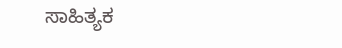ಸಾಹಿತ್ಯಕ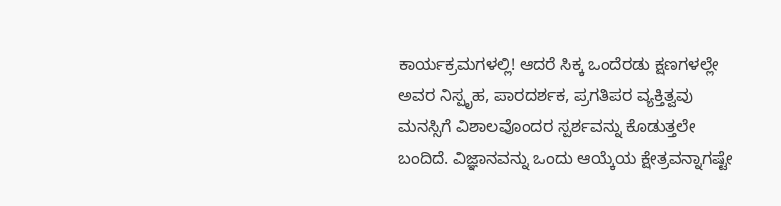ಕಾರ್ಯಕ್ರಮಗಳಲ್ಲಿ! ಆದರೆ ಸಿಕ್ಕ ಒಂದೆರಡು ಕ್ಷಣಗಳಲ್ಲೇ ಅವರ ನಿಸ್ಪೃಹ, ಪಾರದರ್ಶಕ, ಪ್ರಗತಿಪರ ವ್ಯಕ್ತಿತ್ವವು ಮನಸ್ಸಿಗೆ ವಿಶಾಲವೊಂದರ ಸ್ಪರ್ಶವನ್ನು ಕೊಡುತ್ತಲೇ ಬಂದಿದೆ. ವಿಜ್ಞಾನವನ್ನು ಒಂದು ಆಯ್ಕೆಯ ಕ್ಷೇತ್ರವನ್ನಾಗಷ್ಟೇ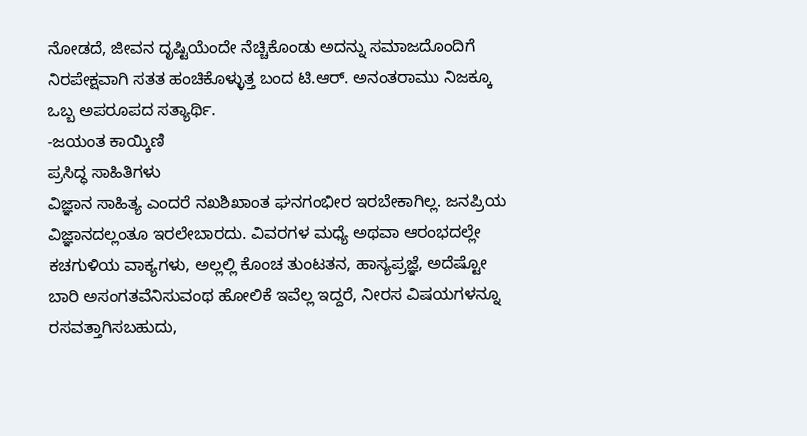ನೋಡದೆ, ಜೀವನ ದೃಷ್ಟಿಯೆಂದೇ ನೆಚ್ಚಿಕೊಂಡು ಅದನ್ನು ಸಮಾಜದೊಂದಿಗೆ ನಿರಪೇಕ್ಷವಾಗಿ ಸತತ ಹಂಚಿಕೊಳ್ಳುತ್ತ ಬಂದ ಟಿ.ಆರ್. ಅನಂತರಾಮು ನಿಜಕ್ಕೂ ಒಬ್ಬ ಅಪರೂಪದ ಸತ್ಯಾರ್ಥಿ.
-ಜಯಂತ ಕಾಯ್ಕಿಣಿ
ಪ್ರಸಿದ್ಧ ಸಾಹಿತಿಗಳು
ವಿಜ್ಞಾನ ಸಾಹಿತ್ಯ ಎಂದರೆ ನಖಶಿಖಾಂತ ಘನಗಂಭೀರ ಇರಬೇಕಾಗಿಲ್ಲ. ಜನಪ್ರಿಯ ವಿಜ್ಞಾನದಲ್ಲಂತೂ ಇರಲೇಬಾರದು. ವಿವರಗಳ ಮಧ್ಯೆ ಅಥವಾ ಆರಂಭದಲ್ಲೇ ಕಚಗುಳಿಯ ವಾಕ್ಯಗಳು, ಅಲ್ಲಲ್ಲಿ ಕೊಂಚ ತುಂಟತನ, ಹಾಸ್ಯಪ್ರಜ್ಞೆ, ಅದೆಷ್ಟೋ ಬಾರಿ ಅಸಂಗತವೆನಿಸುವಂಥ ಹೋಲಿಕೆ ಇವೆಲ್ಲ ಇದ್ದರೆ, ನೀರಸ ವಿಷಯಗಳನ್ನೂ ರಸವತ್ತಾಗಿಸಬಹುದು,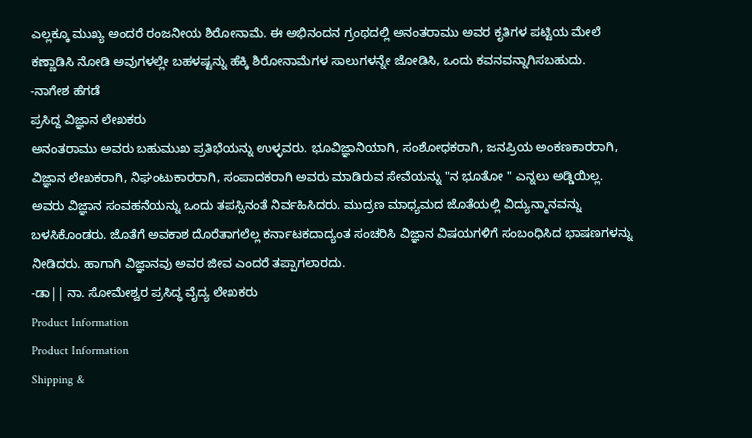ಎಲ್ಲಕ್ಕೂ ಮುಖ್ಯ ಅಂದರೆ ರಂಜನೀಯ ಶಿರೋನಾಮೆ. ಈ ಅಭಿನಂದನ ಗ್ರಂಥದಲ್ಲಿ ಅನಂತರಾಮು ಅವರ ಕೃತಿಗಳ ಪಟ್ಟಿಯ ಮೇಲೆ ಕಣ್ಣಾಡಿಸಿ ನೋಡಿ ಅವುಗಳಲ್ಲೇ ಬಹಳಷ್ಟನ್ನು ಹೆಕ್ಕಿ ಶಿರೋನಾಮೆಗಳ ಸಾಲುಗಳನ್ನೇ ಜೋಡಿಸಿ, ಒಂದು ಕವನವನ್ನಾಗಿಸಬಹುದು.
-ನಾಗೇಶ ಹೆಗಡೆ
ಪ್ರಸಿದ್ದ ವಿಜ್ಞಾನ ಲೇಖಕರು
ಅನಂತರಾಮು ಅವರು ಬಹುಮುಖ ಪ್ರತಿಭೆಯನ್ನು ಉಳ್ಳವರು. ಭೂವಿಜ್ಞಾನಿಯಾಗಿ, ಸಂಶೋಧಕರಾಗಿ, ಜನಪ್ರಿಯ ಅಂಕಣಕಾರರಾಗಿ, ವಿಜ್ಞಾನ ಲೇಖಕರಾಗಿ, ನಿಘಂಟುಕಾರರಾಗಿ, ಸಂಪಾದಕರಾಗಿ ಅವರು ಮಾಡಿರುವ ಸೇವೆಯನ್ನು "ನ ಭೂತೋ " ಎನ್ನಲು ಅಡ್ಡಿಯಿಲ್ಲ. ಅವರು ವಿಜ್ಞಾನ ಸಂವಹನೆಯನ್ನು ಒಂದು ತಪಸ್ಸಿನಂತೆ ನಿರ್ವಹಿಸಿದರು. ಮುದ್ರಣ ಮಾಧ್ಯಮದ ಜೊತೆಯಲ್ಲಿ ವಿದ್ಯುನ್ಮಾನವನ್ನು ಬಳಸಿಕೊಂಡರು. ಜೊತೆಗೆ ಅವಕಾಶ ದೊರೆತಾಗಲೆಲ್ಲ ಕರ್ನಾಟಕದಾದ್ಯಂತ ಸಂಚರಿಸಿ ವಿಜ್ಞಾನ ವಿಷಯಗಳಿಗೆ ಸಂಬಂಧಿಸಿದ ಭಾಷಣಗಳನ್ನು ನೀಡಿದರು. ಹಾಗಾಗಿ ವಿಜ್ಞಾನವು ಅವರ ಜೀವ ಎಂದರೆ ತಪ್ಪಾಗಲಾರದು.
-ಡಾ|| ನಾ. ಸೋಮೇಶ್ವರ ಪ್ರಸಿದ್ಧ ವೈದ್ಯ ಲೇಖಕರು
Product Information
Product Information
Shipping &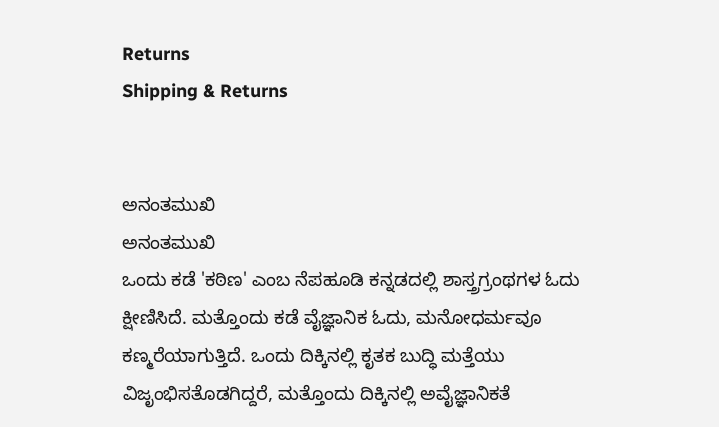Returns
Shipping & Returns


ಅನಂತಮುಖಿ
ಅನಂತಮುಖಿ
ಒಂದು ಕಡೆ 'ಕಠಿಣ' ಎಂಬ ನೆಪಹೂಡಿ ಕನ್ನಡದಲ್ಲಿ ಶಾಸ್ತ್ರಗ್ರಂಥಗಳ ಓದು ಕ್ಷೀಣಿಸಿದೆ. ಮತ್ತೊಂದು ಕಡೆ ವೈಜ್ಞಾನಿಕ ಓದು, ಮನೋಧರ್ಮವೂ ಕಣ್ಮರೆಯಾಗುತ್ತಿದೆ. ಒಂದು ದಿಕ್ಕಿನಲ್ಲಿ ಕೃತಕ ಬುದ್ಧಿ ಮತ್ತೆಯು ವಿಜೃಂಭಿಸತೊಡಗಿದ್ದರೆ, ಮತ್ತೊಂದು ದಿಕ್ಕಿನಲ್ಲಿ ಅವೈಜ್ಞಾನಿಕತೆ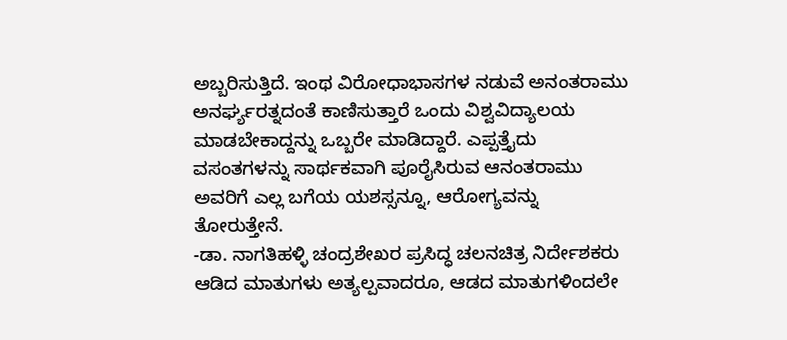ಅಬ್ಬರಿಸುತ್ತಿದೆ. ಇಂಥ ವಿರೋಧಾಭಾಸಗಳ ನಡುವೆ ಅನಂತರಾಮು ಅನರ್ಘ್ಯರತ್ನದಂತೆ ಕಾಣಿಸುತ್ತಾರೆ ಒಂದು ವಿಶ್ವವಿದ್ಯಾಲಯ ಮಾಡಬೇಕಾದ್ದನ್ನು ಒಬ್ಬರೇ ಮಾಡಿದ್ದಾರೆ. ಎಪ್ಪತ್ತೈದು ವಸಂತಗಳನ್ನು ಸಾರ್ಥಕವಾಗಿ ಪೂರೈಸಿರುವ ಆನಂತರಾಮು ಅವರಿಗೆ ಎಲ್ಲ ಬಗೆಯ ಯಶಸ್ಸನ್ನೂ, ಆರೋಗ್ಯವನ್ನು ತೋರುತ್ತೇನೆ.
-ಡಾ. ನಾಗತಿಹಳ್ಳಿ ಚಂದ್ರಶೇಖರ ಪ್ರಸಿದ್ಧ ಚಲನಚಿತ್ರ ನಿರ್ದೇಶಕರು
ಆಡಿದ ಮಾತುಗಳು ಅತ್ಯಲ್ಪವಾದರೂ, ಆಡದ ಮಾತುಗಳಿಂದಲೇ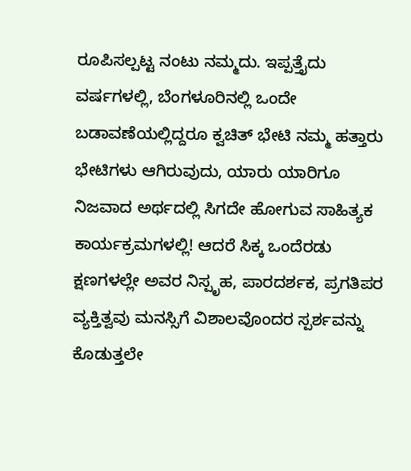ರೂಪಿಸಲ್ಪಟ್ಟ ನಂಟು ನಮ್ಮದು. ಇಪ್ಪತ್ತೈದು ವರ್ಷಗಳಲ್ಲಿ, ಬೆಂಗಳೂರಿನಲ್ಲಿ ಒಂದೇ ಬಡಾವಣೆಯಲ್ಲಿದ್ದರೂ ಕ್ವಚಿತ್ ಭೇಟಿ ನಮ್ಮ ಹತ್ತಾರು ಭೇಟಿಗಳು ಆಗಿರುವುದು, ಯಾರು ಯಾರಿಗೂ ನಿಜವಾದ ಅರ್ಥದಲ್ಲಿ ಸಿಗದೇ ಹೋಗುವ ಸಾಹಿತ್ಯಕ ಕಾರ್ಯಕ್ರಮಗಳಲ್ಲಿ! ಆದರೆ ಸಿಕ್ಕ ಒಂದೆರಡು ಕ್ಷಣಗಳಲ್ಲೇ ಅವರ ನಿಸ್ಪೃಹ, ಪಾರದರ್ಶಕ, ಪ್ರಗತಿಪರ ವ್ಯಕ್ತಿತ್ವವು ಮನಸ್ಸಿಗೆ ವಿಶಾಲವೊಂದರ ಸ್ಪರ್ಶವನ್ನು ಕೊಡುತ್ತಲೇ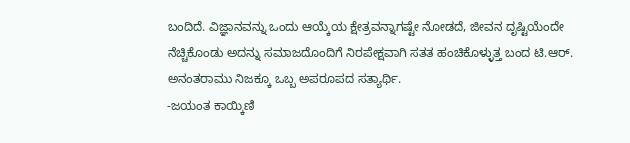ಬಂದಿದೆ. ವಿಜ್ಞಾನವನ್ನು ಒಂದು ಆಯ್ಕೆಯ ಕ್ಷೇತ್ರವನ್ನಾಗಷ್ಟೇ ನೋಡದೆ, ಜೀವನ ದೃಷ್ಟಿಯೆಂದೇ ನೆಚ್ಚಿಕೊಂಡು ಅದನ್ನು ಸಮಾಜದೊಂದಿಗೆ ನಿರಪೇಕ್ಷವಾಗಿ ಸತತ ಹಂಚಿಕೊಳ್ಳುತ್ತ ಬಂದ ಟಿ.ಆರ್. ಅನಂತರಾಮು ನಿಜಕ್ಕೂ ಒಬ್ಬ ಅಪರೂಪದ ಸತ್ಯಾರ್ಥಿ.
-ಜಯಂತ ಕಾಯ್ಕಿಣಿ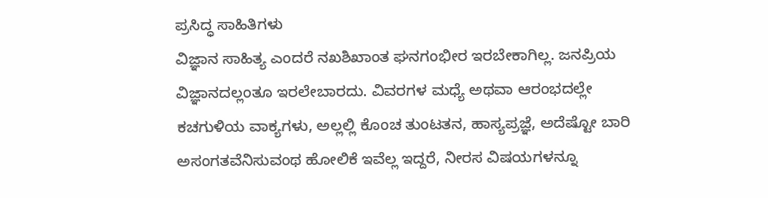ಪ್ರಸಿದ್ಧ ಸಾಹಿತಿಗಳು
ವಿಜ್ಞಾನ ಸಾಹಿತ್ಯ ಎಂದರೆ ನಖಶಿಖಾಂತ ಘನಗಂಭೀರ ಇರಬೇಕಾಗಿಲ್ಲ. ಜನಪ್ರಿಯ ವಿಜ್ಞಾನದಲ್ಲಂತೂ ಇರಲೇಬಾರದು. ವಿವರಗಳ ಮಧ್ಯೆ ಅಥವಾ ಆರಂಭದಲ್ಲೇ ಕಚಗುಳಿಯ ವಾಕ್ಯಗಳು, ಅಲ್ಲಲ್ಲಿ ಕೊಂಚ ತುಂಟತನ, ಹಾಸ್ಯಪ್ರಜ್ಞೆ, ಅದೆಷ್ಟೋ ಬಾರಿ ಅಸಂಗತವೆನಿಸುವಂಥ ಹೋಲಿಕೆ ಇವೆಲ್ಲ ಇದ್ದರೆ, ನೀರಸ ವಿಷಯಗಳನ್ನೂ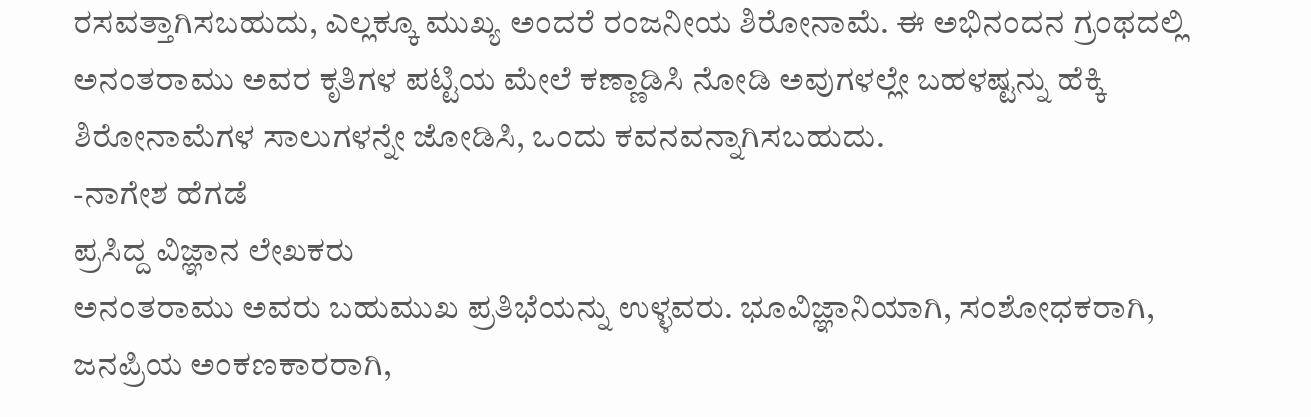ರಸವತ್ತಾಗಿಸಬಹುದು, ಎಲ್ಲಕ್ಕೂ ಮುಖ್ಯ ಅಂದರೆ ರಂಜನೀಯ ಶಿರೋನಾಮೆ. ಈ ಅಭಿನಂದನ ಗ್ರಂಥದಲ್ಲಿ ಅನಂತರಾಮು ಅವರ ಕೃತಿಗಳ ಪಟ್ಟಿಯ ಮೇಲೆ ಕಣ್ಣಾಡಿಸಿ ನೋಡಿ ಅವುಗಳಲ್ಲೇ ಬಹಳಷ್ಟನ್ನು ಹೆಕ್ಕಿ ಶಿರೋನಾಮೆಗಳ ಸಾಲುಗಳನ್ನೇ ಜೋಡಿಸಿ, ಒಂದು ಕವನವನ್ನಾಗಿಸಬಹುದು.
-ನಾಗೇಶ ಹೆಗಡೆ
ಪ್ರಸಿದ್ದ ವಿಜ್ಞಾನ ಲೇಖಕರು
ಅನಂತರಾಮು ಅವರು ಬಹುಮುಖ ಪ್ರತಿಭೆಯನ್ನು ಉಳ್ಳವರು. ಭೂವಿಜ್ಞಾನಿಯಾಗಿ, ಸಂಶೋಧಕರಾಗಿ, ಜನಪ್ರಿಯ ಅಂಕಣಕಾರರಾಗಿ,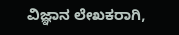ವಿಜ್ಞಾನ ಲೇಖಕರಾಗಿ,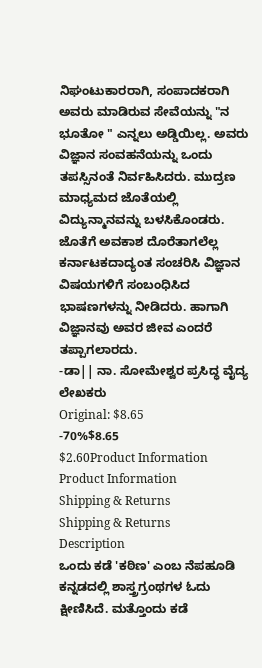ನಿಘಂಟುಕಾರರಾಗಿ, ಸಂಪಾದಕರಾಗಿ ಅವರು ಮಾಡಿರುವ ಸೇವೆಯನ್ನು "ನ ಭೂತೋ " ಎನ್ನಲು ಅಡ್ಡಿಯಿಲ್ಲ. ಅವರು ವಿಜ್ಞಾನ ಸಂವಹನೆಯನ್ನು ಒಂದು ತಪಸ್ಸಿನಂತೆ ನಿರ್ವಹಿಸಿದರು. ಮುದ್ರಣ ಮಾಧ್ಯಮದ ಜೊತೆಯಲ್ಲಿ ವಿದ್ಯುನ್ಮಾನವನ್ನು ಬಳಸಿಕೊಂಡರು. ಜೊತೆಗೆ ಅವಕಾಶ ದೊರೆತಾಗಲೆಲ್ಲ ಕರ್ನಾಟಕದಾದ್ಯಂತ ಸಂಚರಿಸಿ ವಿಜ್ಞಾನ ವಿಷಯಗಳಿಗೆ ಸಂಬಂಧಿಸಿದ ಭಾಷಣಗಳನ್ನು ನೀಡಿದರು. ಹಾಗಾಗಿ ವಿಜ್ಞಾನವು ಅವರ ಜೀವ ಎಂದರೆ ತಪ್ಪಾಗಲಾರದು.
-ಡಾ|| ನಾ. ಸೋಮೇಶ್ವರ ಪ್ರಸಿದ್ಧ ವೈದ್ಯ ಲೇಖಕರು
Original: $8.65
-70%$8.65
$2.60Product Information
Product Information
Shipping & Returns
Shipping & Returns
Description
ಒಂದು ಕಡೆ 'ಕಠಿಣ' ಎಂಬ ನೆಪಹೂಡಿ ಕನ್ನಡದಲ್ಲಿ ಶಾಸ್ತ್ರಗ್ರಂಥಗಳ ಓದು ಕ್ಷೀಣಿಸಿದೆ. ಮತ್ತೊಂದು ಕಡೆ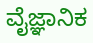ವೈಜ್ಞಾನಿಕ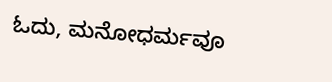ಓದು, ಮನೋಧರ್ಮವೂ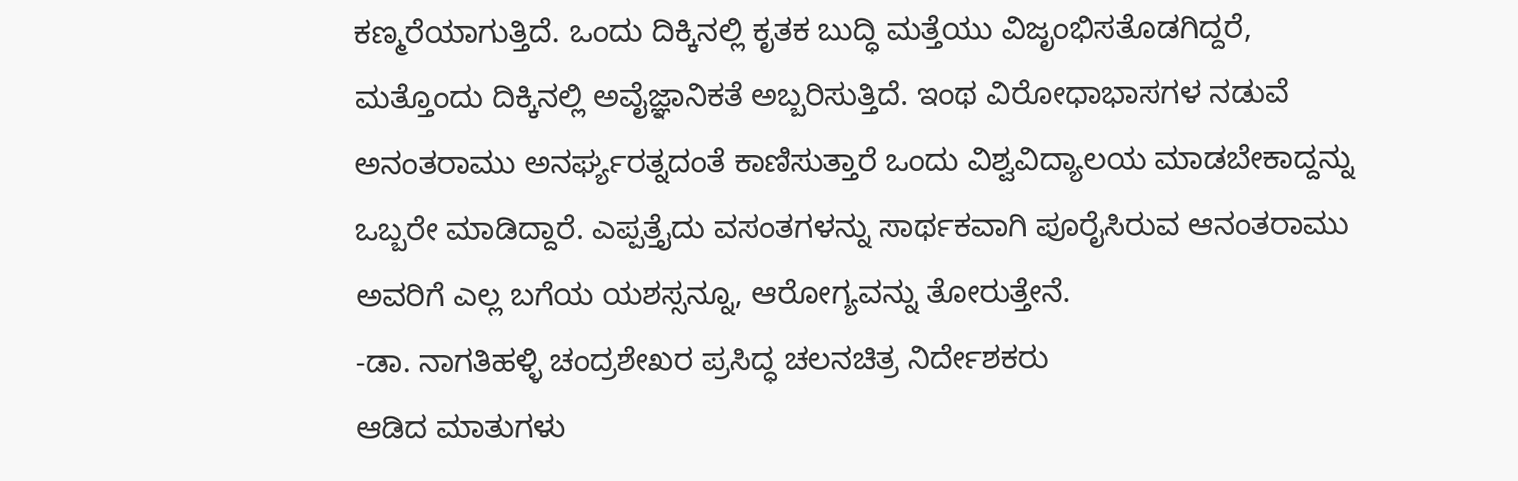ಕಣ್ಮರೆಯಾಗುತ್ತಿದೆ. ಒಂದು ದಿಕ್ಕಿನಲ್ಲಿ ಕೃತಕ ಬುದ್ಧಿ ಮತ್ತೆಯು ವಿಜೃಂಭಿಸತೊಡಗಿದ್ದರೆ, ಮತ್ತೊಂದು ದಿಕ್ಕಿನಲ್ಲಿ ಅವೈಜ್ಞಾನಿಕತೆ ಅಬ್ಬರಿಸುತ್ತಿದೆ. ಇಂಥ ವಿರೋಧಾಭಾಸಗಳ ನಡುವೆ ಅನಂತರಾಮು ಅನರ್ಘ್ಯರತ್ನದಂತೆ ಕಾಣಿಸುತ್ತಾರೆ ಒಂದು ವಿಶ್ವವಿದ್ಯಾಲಯ ಮಾಡಬೇಕಾದ್ದನ್ನು ಒಬ್ಬರೇ ಮಾಡಿದ್ದಾರೆ. ಎಪ್ಪತ್ತೈದು ವಸಂತಗಳನ್ನು ಸಾರ್ಥಕವಾಗಿ ಪೂರೈಸಿರುವ ಆನಂತರಾಮು ಅವರಿಗೆ ಎಲ್ಲ ಬಗೆಯ ಯಶಸ್ಸನ್ನೂ, ಆರೋಗ್ಯವನ್ನು ತೋರುತ್ತೇನೆ.
-ಡಾ. ನಾಗತಿಹಳ್ಳಿ ಚಂದ್ರಶೇಖರ ಪ್ರಸಿದ್ಧ ಚಲನಚಿತ್ರ ನಿರ್ದೇಶಕರು
ಆಡಿದ ಮಾತುಗಳು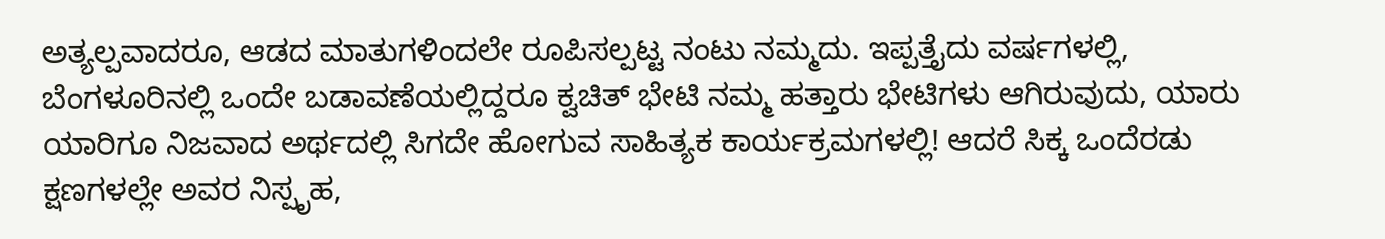ಅತ್ಯಲ್ಪವಾದರೂ, ಆಡದ ಮಾತುಗಳಿಂದಲೇ ರೂಪಿಸಲ್ಪಟ್ಟ ನಂಟು ನಮ್ಮದು. ಇಪ್ಪತ್ತೈದು ವರ್ಷಗಳಲ್ಲಿ, ಬೆಂಗಳೂರಿನಲ್ಲಿ ಒಂದೇ ಬಡಾವಣೆಯಲ್ಲಿದ್ದರೂ ಕ್ವಚಿತ್ ಭೇಟಿ ನಮ್ಮ ಹತ್ತಾರು ಭೇಟಿಗಳು ಆಗಿರುವುದು, ಯಾರು ಯಾರಿಗೂ ನಿಜವಾದ ಅರ್ಥದಲ್ಲಿ ಸಿಗದೇ ಹೋಗುವ ಸಾಹಿತ್ಯಕ ಕಾರ್ಯಕ್ರಮಗಳಲ್ಲಿ! ಆದರೆ ಸಿಕ್ಕ ಒಂದೆರಡು ಕ್ಷಣಗಳಲ್ಲೇ ಅವರ ನಿಸ್ಪೃಹ,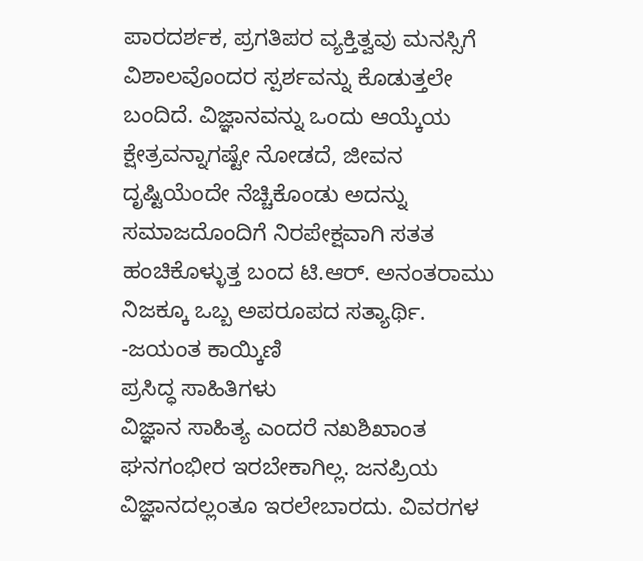ಪಾರದರ್ಶಕ, ಪ್ರಗತಿಪರ ವ್ಯಕ್ತಿತ್ವವು ಮನಸ್ಸಿಗೆ ವಿಶಾಲವೊಂದರ ಸ್ಪರ್ಶವನ್ನು ಕೊಡುತ್ತಲೇ ಬಂದಿದೆ. ವಿಜ್ಞಾನವನ್ನು ಒಂದು ಆಯ್ಕೆಯ ಕ್ಷೇತ್ರವನ್ನಾಗಷ್ಟೇ ನೋಡದೆ, ಜೀವನ ದೃಷ್ಟಿಯೆಂದೇ ನೆಚ್ಚಿಕೊಂಡು ಅದನ್ನು ಸಮಾಜದೊಂದಿಗೆ ನಿರಪೇಕ್ಷವಾಗಿ ಸತತ ಹಂಚಿಕೊಳ್ಳುತ್ತ ಬಂದ ಟಿ.ಆರ್. ಅನಂತರಾಮು ನಿಜಕ್ಕೂ ಒಬ್ಬ ಅಪರೂಪದ ಸತ್ಯಾರ್ಥಿ.
-ಜಯಂತ ಕಾಯ್ಕಿಣಿ
ಪ್ರಸಿದ್ಧ ಸಾಹಿತಿಗಳು
ವಿಜ್ಞಾನ ಸಾಹಿತ್ಯ ಎಂದರೆ ನಖಶಿಖಾಂತ ಘನಗಂಭೀರ ಇರಬೇಕಾಗಿಲ್ಲ. ಜನಪ್ರಿಯ ವಿಜ್ಞಾನದಲ್ಲಂತೂ ಇರಲೇಬಾರದು. ವಿವರಗಳ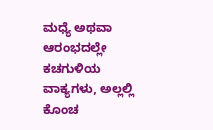ಮಧ್ಯೆ ಅಥವಾ ಆರಂಭದಲ್ಲೇ ಕಚಗುಳಿಯ ವಾಕ್ಯಗಳು, ಅಲ್ಲಲ್ಲಿ ಕೊಂಚ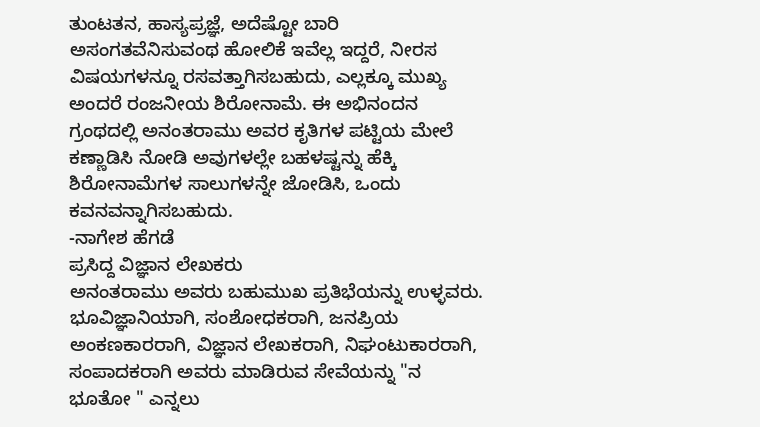ತುಂಟತನ, ಹಾಸ್ಯಪ್ರಜ್ಞೆ, ಅದೆಷ್ಟೋ ಬಾರಿ ಅಸಂಗತವೆನಿಸುವಂಥ ಹೋಲಿಕೆ ಇವೆಲ್ಲ ಇದ್ದರೆ, ನೀರಸ ವಿಷಯಗಳನ್ನೂ ರಸವತ್ತಾಗಿಸಬಹುದು, ಎಲ್ಲಕ್ಕೂ ಮುಖ್ಯ ಅಂದರೆ ರಂಜನೀಯ ಶಿರೋನಾಮೆ. ಈ ಅಭಿನಂದನ ಗ್ರಂಥದಲ್ಲಿ ಅನಂತರಾಮು ಅವರ ಕೃತಿಗಳ ಪಟ್ಟಿಯ ಮೇಲೆ ಕಣ್ಣಾಡಿಸಿ ನೋಡಿ ಅವುಗಳಲ್ಲೇ ಬಹಳಷ್ಟನ್ನು ಹೆಕ್ಕಿ ಶಿರೋನಾಮೆಗಳ ಸಾಲುಗಳನ್ನೇ ಜೋಡಿಸಿ, ಒಂದು ಕವನವನ್ನಾಗಿಸಬಹುದು.
-ನಾಗೇಶ ಹೆಗಡೆ
ಪ್ರಸಿದ್ದ ವಿಜ್ಞಾನ ಲೇಖಕರು
ಅನಂತರಾಮು ಅವರು ಬಹುಮುಖ ಪ್ರತಿಭೆಯನ್ನು ಉಳ್ಳವರು. ಭೂವಿಜ್ಞಾನಿಯಾಗಿ, ಸಂಶೋಧಕರಾಗಿ, ಜನಪ್ರಿಯ ಅಂಕಣಕಾರರಾಗಿ, ವಿಜ್ಞಾನ ಲೇಖಕರಾಗಿ, ನಿಘಂಟುಕಾರರಾಗಿ, ಸಂಪಾದಕರಾಗಿ ಅವರು ಮಾಡಿರುವ ಸೇವೆಯನ್ನು "ನ ಭೂತೋ " ಎನ್ನಲು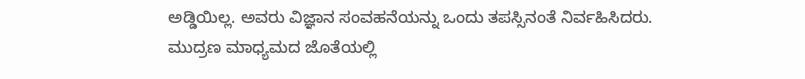ಅಡ್ಡಿಯಿಲ್ಲ. ಅವರು ವಿಜ್ಞಾನ ಸಂವಹನೆಯನ್ನು ಒಂದು ತಪಸ್ಸಿನಂತೆ ನಿರ್ವಹಿಸಿದರು. ಮುದ್ರಣ ಮಾಧ್ಯಮದ ಜೊತೆಯಲ್ಲಿ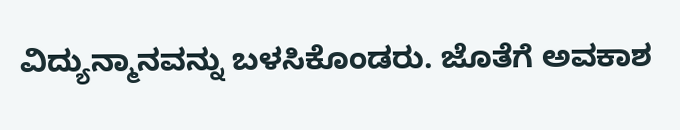ವಿದ್ಯುನ್ಮಾನವನ್ನು ಬಳಸಿಕೊಂಡರು. ಜೊತೆಗೆ ಅವಕಾಶ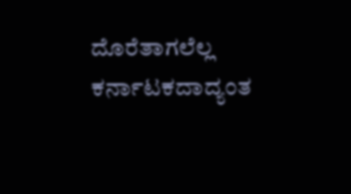ದೊರೆತಾಗಲೆಲ್ಲ ಕರ್ನಾಟಕದಾದ್ಯಂತ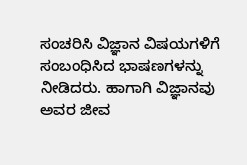ಸಂಚರಿಸಿ ವಿಜ್ಞಾನ ವಿಷಯಗಳಿಗೆ ಸಂಬಂಧಿಸಿದ ಭಾಷಣಗಳನ್ನು ನೀಡಿದರು. ಹಾಗಾಗಿ ವಿಜ್ಞಾನವು ಅವರ ಜೀವ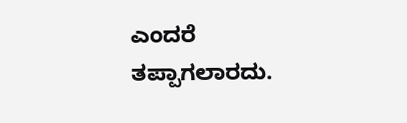ಎಂದರೆ ತಪ್ಪಾಗಲಾರದು.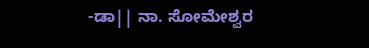-ಡಾ|| ನಾ. ಸೋಮೇಶ್ವರ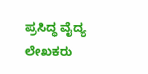ಪ್ರಸಿದ್ಧ ವೈದ್ಯ ಲೇಖಕರು